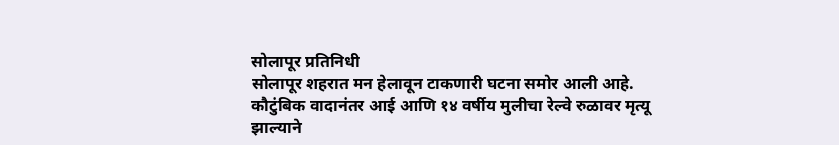सोलापूर प्रतिनिधी
सोलापूर शहरात मन हेलावून टाकणारी घटना समोर आली आहे. कौटुंबिक वादानंतर आई आणि १४ वर्षीय मुलीचा रेल्वे रुळावर मृत्यू झाल्याने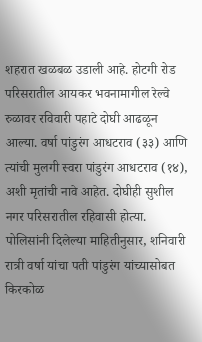शहरात खळबळ उडाली आहे. होटगी रोड परिसरातील आयकर भवनामागील रेल्वे रुळावर रविवारी पहाटे दोघी आढळून आल्या. वर्षा पांडुरंग आधटराव (३३) आणि त्यांची मुलगी स्वरा पांडुरंग आधटराव (१४), अशी मृतांची नावे आहेत. दोघीही सुशील नगर परिसरातील रहिवासी होत्या.
पोलिसांनी दिलेल्या माहितीनुसार, शनिवारी रात्री वर्षा यांचा पती पांडुरंग यांच्यासोबत किरकोळ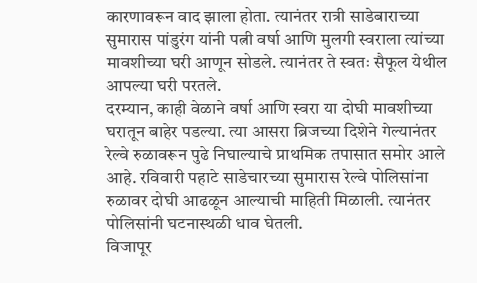कारणावरून वाद झाला होता. त्यानंतर रात्री साडेबाराच्या सुमारास पांडुरंग यांनी पत्नी वर्षा आणि मुलगी स्वराला त्यांच्या मावशीच्या घरी आणून सोडले. त्यानंतर ते स्वतः सैफूल येथील आपल्या घरी परतले.
दरम्यान, काही वेळाने वर्षा आणि स्वरा या दोघी मावशीच्या घरातून बाहेर पडल्या. त्या आसरा ब्रिजच्या दिशेने गेल्यानंतर रेल्वे रुळावरून पुढे निघाल्याचे प्राथमिक तपासात समोर आले आहे. रविवारी पहाटे साडेचारच्या सुमारास रेल्वे पोलिसांना रुळावर दोघी आढळून आल्याची माहिती मिळाली. त्यानंतर पोलिसांनी घटनास्थळी धाव घेतली.
विजापूर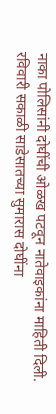नाका पोलिसांनी दोघींची ओळख पटवून नातेवाइकांना माहिती दिली. रविवारी सकाळी साडेसातच्या सुमारास दोघींना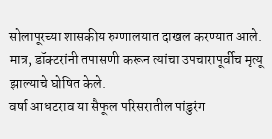सोलापूरच्या शासकीय रुग्णालयात दाखल करण्यात आले. मात्र, डॉक्टरांनी तपासणी करून त्यांचा उपचारापूर्वीच मृत्यू झाल्याचे घोषित केले.
वर्षा आधटराव या सैफूल परिसरातील पांडुरंग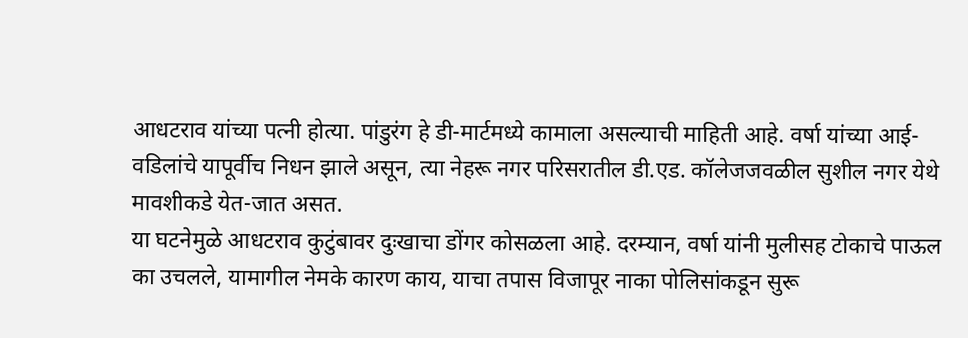आधटराव यांच्या पत्नी होत्या. पांडुरंग हे डी-मार्टमध्ये कामाला असल्याची माहिती आहे. वर्षा यांच्या आई-वडिलांचे यापूर्वीच निधन झाले असून, त्या नेहरू नगर परिसरातील डी.एड. कॉलेजजवळील सुशील नगर येथे मावशीकडे येत-जात असत.
या घटनेमुळे आधटराव कुटुंबावर दुःखाचा डोंगर कोसळला आहे. दरम्यान, वर्षा यांनी मुलीसह टोकाचे पाऊल का उचलले, यामागील नेमके कारण काय, याचा तपास विजापूर नाका पोलिसांकडून सुरू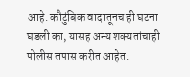आहे. कौटुंबिक वादातूनच ही घटना घडली का, यासह अन्य शक्यतांचाही पोलीस तपास करीत आहेत.